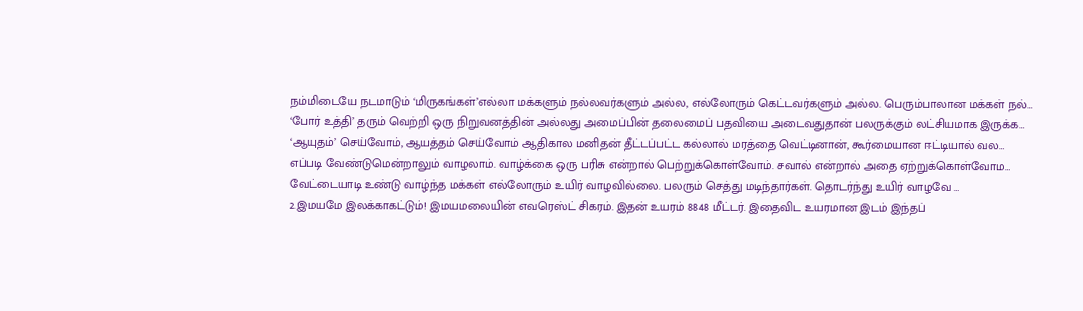நம்மிடையே நடமாடும் ‘மிருகங்கள்’எல்லா மக்களும் நல்லவர்களும் அல்ல, எல்லோரும் கெட்டவர்களும் அல்ல. பெரும்பாலான மக்கள் நல்…
‘போர் உத்தி’ தரும் வெற்றி ஒரு நிறுவனத்தின் அல்லது அமைப்பின் தலைமைப் பதவியை அடைவதுதான் பலருக்கும் லட்சியமாக இருக்க…
‘ஆயுதம்’ செய்வோம், ஆயத்தம் செய்வோம் ஆதிகால மனிதன் தீட்டப்பட்ட கல்லால் மரத்தை வெட்டினான், கூர்மையான ஈட்டியால் வல…
எப்படி வேண்டுமென்றாலும் வாழலாம். வாழ்க்கை ஒரு பரிசு என்றால் பெற்றுக்கொள்வோம். சவால் என்றால் அதை ஏற்றுக்கொள்வோம…
வேட்டையாடி உண்டு வாழ்ந்த மக்கள் எல்லோரும் உயிர் வாழவில்லை. பலரும் செத்து மடிந்தார்கள். தொடர்ந்து உயிர் வாழவே …
2.இமயமே இலக்காகட்டும்! இமயமலையின் எவரெஸ்ட் சிகரம். இதன் உயரம் 8848 மீட்டர். இதைவிட உயரமான இடம் இந்தப்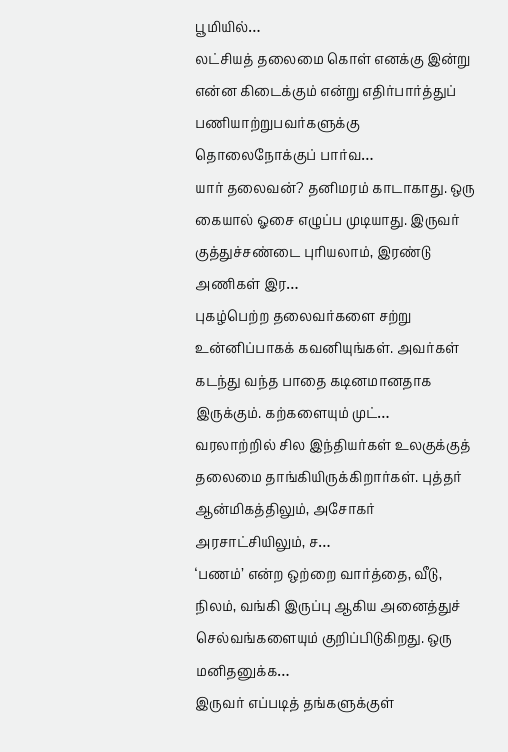பூமியில்…
லட்சியத் தலைமை கொள் எனக்கு இன்று என்ன கிடைக்கும் என்று எதிர்பார்த்துப் பணியாற்றுபவர்களுக்கு தொலைநோக்குப் பார்வ…
யார் தலைவன்? தனிமரம் காடாகாது. ஒரு கையால் ஓசை எழுப்ப முடியாது. இருவர் குத்துச்சண்டை புரியலாம், இரண்டு அணிகள் இர…
புகழ்பெற்ற தலைவர்களை சற்று உன்னிப்பாகக் கவனியுங்கள். அவர்கள் கடந்து வந்த பாதை கடினமானதாக இருக்கும். கற்களையும் முட்…
வரலாற்றில் சில இந்தியர்கள் உலகுக்குத் தலைமை தாங்கியிருக்கிறார்கள். புத்தர் ஆன்மிகத்திலும், அசோகர் அரசாட்சியிலும், ச…
‘பணம்’ என்ற ஒற்றை வார்த்தை, வீடு, நிலம், வங்கி இருப்பு ஆகிய அனைத்துச் செல்வங்களையும் குறிப்பிடுகிறது. ஒரு மனிதனுக்க…
இருவர் எப்படித் தங்களுக்குள்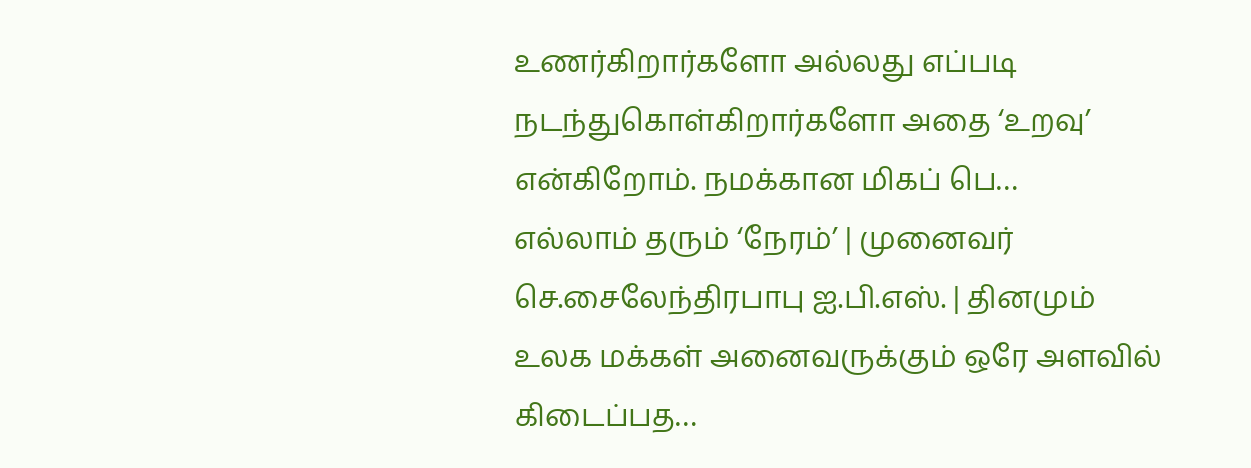உணர்கிறார்களோ அல்லது எப்படி நடந்துகொள்கிறார்களோ அதை ‘உறவு’ என்கிறோம். நமக்கான மிகப் பெ…
எல்லாம் தரும் ‘நேரம்’ | முனைவர் செ.சைலேந்திரபாபு ஐ.பி.எஸ். | தினமும் உலக மக்கள் அனைவருக்கும் ஒரே அளவில் கிடைப்பத…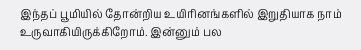இந்தப் பூமியில் தோன்றிய உயிரினங்களில் இறுதியாக நாம் உருவாகியிருக்கிறோம். இன்னும் பல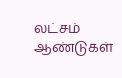லட்சம் ஆண்டுகள்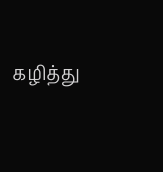கழித்து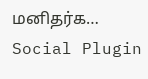மனிதர்க…
Social Plugin